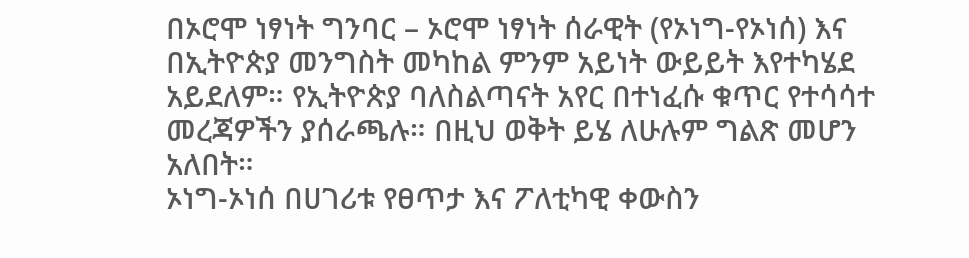በኦሮሞ ነፃነት ግንባር – ኦሮሞ ነፃነት ሰራዊት (የኦነግ-የኦነሰ) እና በኢትዮጵያ መንግስት መካከል ምንም አይነት ውይይት እየተካሄደ አይደለም። የኢትዮጵያ ባለስልጣናት አየር በተነፈሱ ቁጥር የተሳሳተ መረጃዎችን ያሰራጫሉ። በዚህ ወቅት ይሄ ለሁሉም ግልጽ መሆን አለበት።
ኦነግ-ኦነሰ በሀገሪቱ የፀጥታ እና ፖለቲካዊ ቀውስን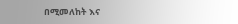በሚመለከት እና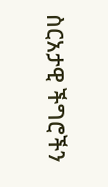ስርአታዊ ችግሮችን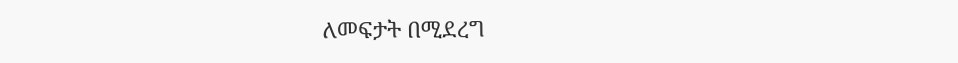ለመፍታት በሚደረግ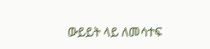ውይይት ላይ ለመሳተፍ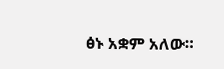ፅኑ አቋም አለው።